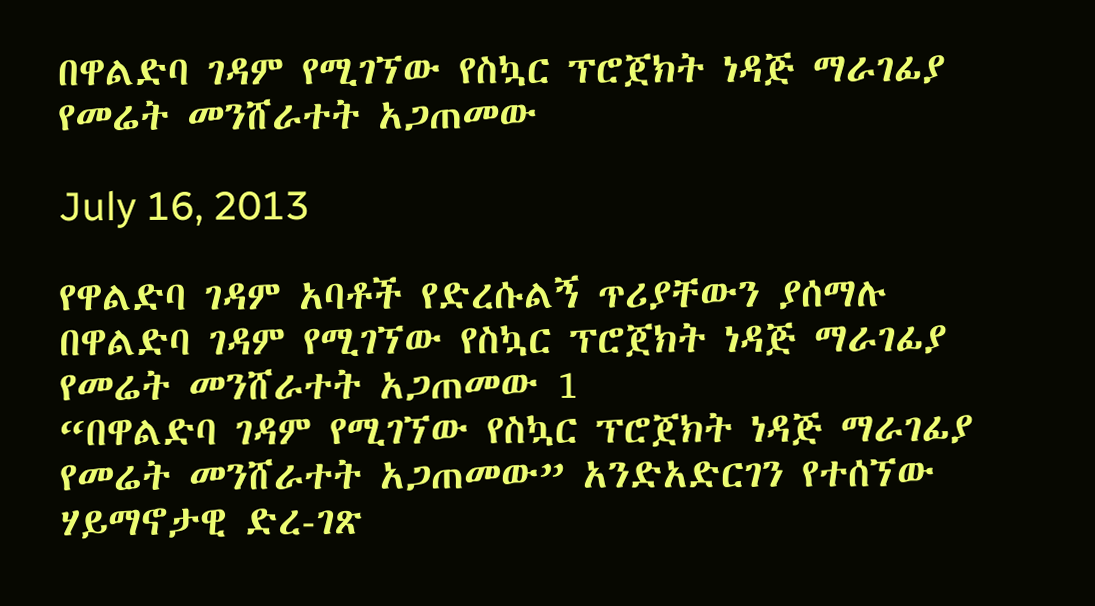በዋልድባ ገዳም የሚገኘው የስኳር ፕሮጀክት ነዳጅ ማራገፊያ የመሬት መንሸራተት አጋጠመው

July 16, 2013

የዋልድባ ገዳም አባቶች የድረሱልኝ ጥሪያቸውን ያሰማሉ
በዋልድባ ገዳም የሚገኘው የስኳር ፕሮጀክት ነዳጅ ማራገፊያ የመሬት መንሸራተት አጋጠመው 1
“በዋልድባ ገዳም የሚገኘው የስኳር ፕሮጀክት ነዳጅ ማራገፊያ የመሬት መንሸራተት አጋጠመው” አንድአድርገን የተሰኘው ሃይማኖታዊ ድረ-ገጽ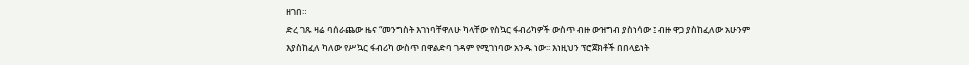ዘገበ።
ድረ ገጹ ዛሬ ባሰራጨው ዜና “መንግስት እገነባቸዋለሁ ካላቸው የስኳር ፋብሪካዎች ውስጥ ብዙ ውዝግብ ያስነሳው ፤ ብዙ ዋጋ ያስከፈለው አሁንም እያስከፈለ ካለው የሥኳር ፋብሪካ ውስጥ በዋልድባ ገዳም የሚገነባው አንዱ ነው፡፡ እነዚህን ፕሮጀክቶች በበላይነት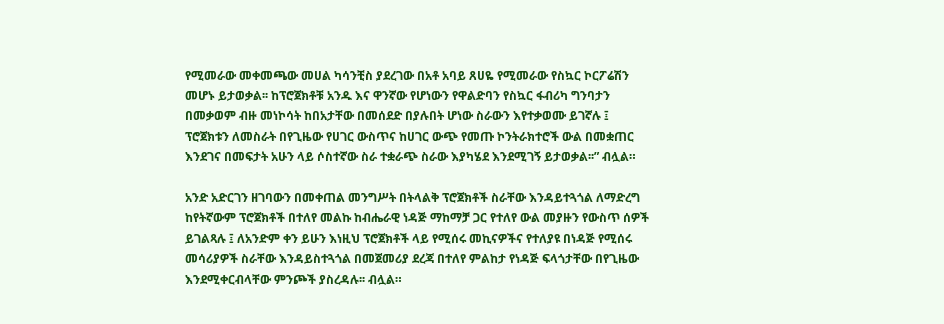የሚመራው መቀመጫው መሀል ካሳንቺስ ያደረገው በአቶ አባይ ጸሀዬ የሚመራው የስኳር ኮርፖሬሽን መሆኑ ይታወቃል፡፡ ከፕሮጀክቶቹ አንዱ እና ዋንኛው የሆነውን የዋልድባን የስኳር ፋብሪካ ግንባታን በመቃወም ብዙ መነኮሳት ከበአታቸው በመሰደድ በያሉበት ሆነው ስራውን እየተቃወሙ ይገኛሉ ፤ ፕሮጀክቱን ለመስራት በየጊዜው የሀገር ውስጥና ከሀገር ውጭ የመጡ ኮንትራክተሮች ውል በመቋጠር እንደገና በመፍታት አሁን ላይ ሶስተኛው ስራ ተቋራጭ ስራው እያካሄደ እንደሚገኝ ይታወቃል፡፡” ብሏል።

አንድ አድርገን ዘገባውን በመቀጠል መንግሥት በትላልቅ ፕሮጀክቶች ስራቸው እንዳይተጓጎል ለማድረግ ከየትኛውም ፕሮጀክቶች በተለየ መልኩ ከብሔራዊ ነዳጅ ማከማቻ ጋር የተለየ ውል መያዙን የውስጥ ሰዎች ይገልጻሉ ፤ ለአንድም ቀን ይሁን እነዚህ ፕሮጀክቶች ላይ የሚሰሩ መኪናዎችና የተለያዩ በነዳጅ የሚሰሩ መሳሪያዎች ስራቸው እንዳይስተጓጎል በመጀመሪያ ደረጃ በተለየ ምልከታ የነዳጅ ፍላጎታቸው በየጊዜው እንደሚቀርብላቸው ምንጮች ያስረዳሉ፡፡ ብሏል።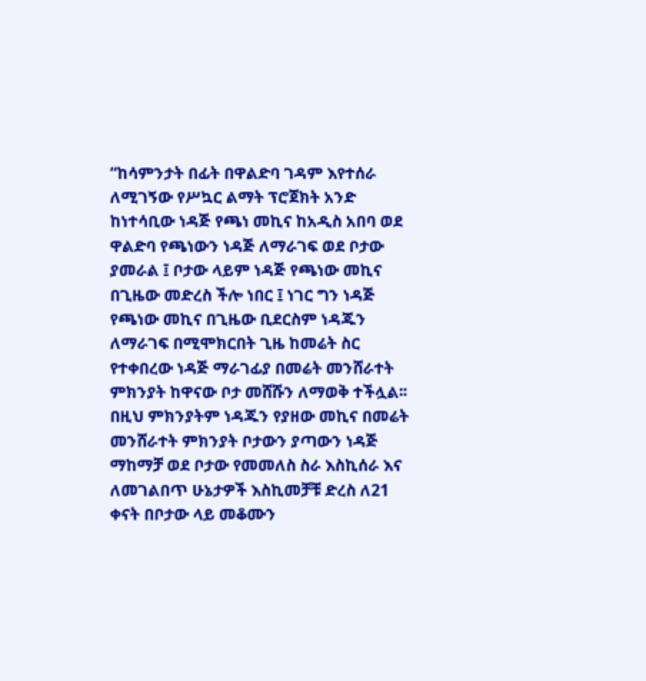“ከሳምንታት በፊት በዋልድባ ገዳም እየተሰራ ለሚገኝው የሥኳር ልማት ፕሮጀክት አንድ ከነተሳቢው ነዳጅ የጫነ መኪና ከአዲስ አበባ ወደ ዋልድባ የጫነውን ነዳጅ ለማራገፍ ወደ ቦታው ያመራል ፤ ቦታው ላይም ነዳጅ የጫነው መኪና በጊዜው መድረስ ችሎ ነበር ፤ ነገር ግን ነዳጅ የጫነው መኪና በጊዜው ቢደርስም ነዳጁን ለማራገፍ በሚሞክርበት ጊዜ ከመሬት ስር የተቀበረው ነዳጅ ማራገፊያ በመሬት መንሸራተት ምክንያት ከዋናው ቦታ መሸሹን ለማወቅ ተችሏል፡፡ በዚህ ምክንያትም ነዳጁን የያዘው መኪና በመሬት መንሸራተት ምክንያት ቦታውን ያጣውን ነዳጅ ማከማቻ ወደ ቦታው የመመለስ ስራ እስኪሰራ እና ለመገልበጥ ሁኔታዎች እስኪመቻቹ ድረስ ለ21 ቀናት በቦታው ላይ መቆሙን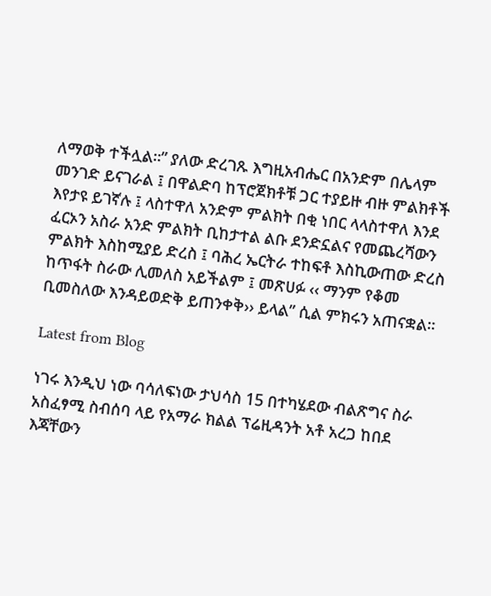ለማወቅ ተችሏል፡፡” ያለው ድረገጹ እግዚአብሔር በአንድም በሌላም መንገድ ይናገራል ፤ በዋልድባ ከፕሮጀክቶቹ ጋር ተያይዙ ብዙ ምልክቶች እየታዩ ይገኛሉ ፤ ላስተዋለ አንድም ምልክት በቂ ነበር ላላስተዋለ እንደ ፈርኦን አስራ አንድ ምልክት ቢከታተል ልቡ ደንድኗልና የመጨረሻውን ምልክት እስከሚያይ ድረስ ፤ ባሕረ ኤርትራ ተከፍቶ እስኪውጠው ድረስ ከጥፋት ስራው ሊመለስ አይችልም ፤ መጽሀፉ ‹‹ ማንም የቆመ ቢመስለው እንዳይወድቅ ይጠንቀቅ›› ይላል” ሲል ምክሩን አጠናቋል።

Latest from Blog

ነገሩ እንዲህ ነው ባሳለፍነው ታህሳስ 15 በተካሄደው ብልጽግና ስራ አስፈፃሚ ስብሰባ ላይ የአማራ ክልል ፕሬዚዳንት አቶ አረጋ ከበደ እጃቸውን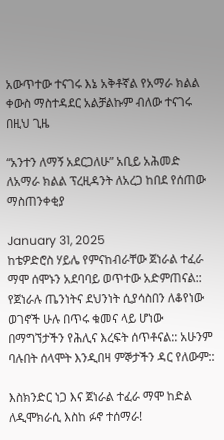አውጥተው ተናገሩ እኔ አቅቶኛል የአማራ ክልል ቀውስ ማስተዳደር አልቻልኩም ብለው ተናገሩ በዚህ ጊዜ

“አንተን ለማኝ አደርጋለሁ” አቢይ አሕመድ ለአማራ ክልል ፕረዚዳንት ለአረጋ ከበደ የሰጠው ማስጠንቀቂያ

January 31, 2025
ከቴዎድሮስ ሃይሌ የምናከብራቸው ጀነራል ተፈራ ማሞ ሰሞኑን አደባባይ ወጥተው አድምጠናል:: የጀነራሉ ጤንነትና ደህንነት ሲያሳስበን ለቆየነው ወገኖች ሁሉ በጥሩ ቁመና ላይ ሆነው በማግኘታችን የሕሊና እረፍት ሰጥቶናል:: አሁንም ባሉበት ሰላሞት እንዲበዛ ምኞታችን ዳር የለውም::

እስክንድር ነጋ እና ጀነራል ተፈራ ማሞ ከድል ለዲሞክራሲ እስከ ፉኖ ተሰማራ!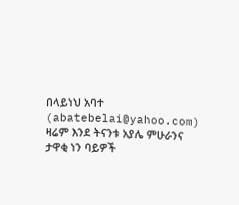በላይነህ አባተ (abatebelai@yahoo.com) ዛሬም እንደ ትናንቱ አያሌ ምሁራንና ታዋቂ ነን ባይዎች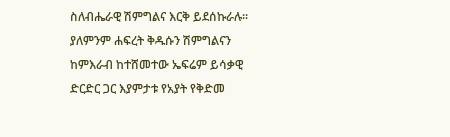ስለብሔራዊ ሽምግልና እርቅ ይደሰኩራሉ፡፡ ያለምንም ሐፍረት ቅዱሱን ሽምግልናን ከምእራብ ከተሸመተው ኤፍሬም ይሳቃዊ ድርድር ጋር እያምታቱ የአያት የቅድመ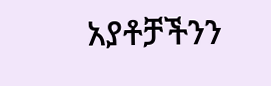አያቶቻችንን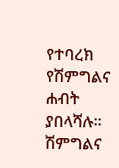የተባረክ የሽምግልና ሐብት ያበላሻሉ፡፡ ሽምግልና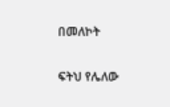በመለኮት

ፍትህ የሌለው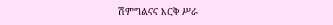ሽምግልናና እርቅ ሥራ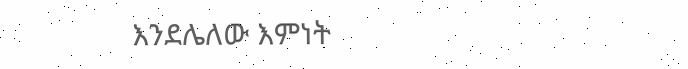እንደሌለው እምነት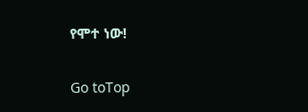የሞተ ነው!

Go toTop